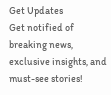Get Updates
Get notified of breaking news, exclusive insights, and must-see stories!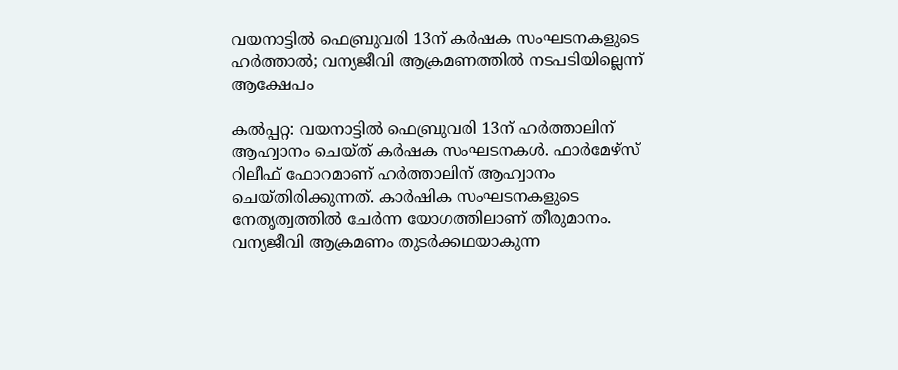വയനാട്ടിൽ ഫെബ്രുവരി 13ന് കർഷക സംഘടനകളുടെ ഹർത്താൽ; വന്യജീവി ആക്രമണത്തിൽ നടപടിയില്ലെന്ന് ആക്ഷേപം

കൽപ്പറ്റ: വയനാട്ടിൽ ഫെബ്രുവരി 13ന് ഹർത്താലിന് ആഹ്വാനം ചെയ്‌ത്‌ കർഷക സംഘടനകൾ. ഫാർമേഴ്‌സ്‌ റിലീഫ് ഫോറമാണ് ഹർത്താലിന് ആഹ്വാനം ചെയ്‌തിരിക്കുന്നത്. കാർഷിക സംഘടനകളുടെ നേതൃത്വത്തിൽ ചേർന്ന യോഗത്തിലാണ് തീരുമാനം. വന്യജീവി ആക്രമണം തുടർക്കഥയാകുന്ന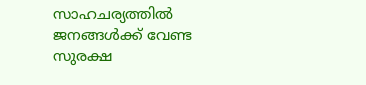സാഹചര്യത്തിൽ ജനങ്ങൾക്ക് വേണ്ട സുരക്ഷ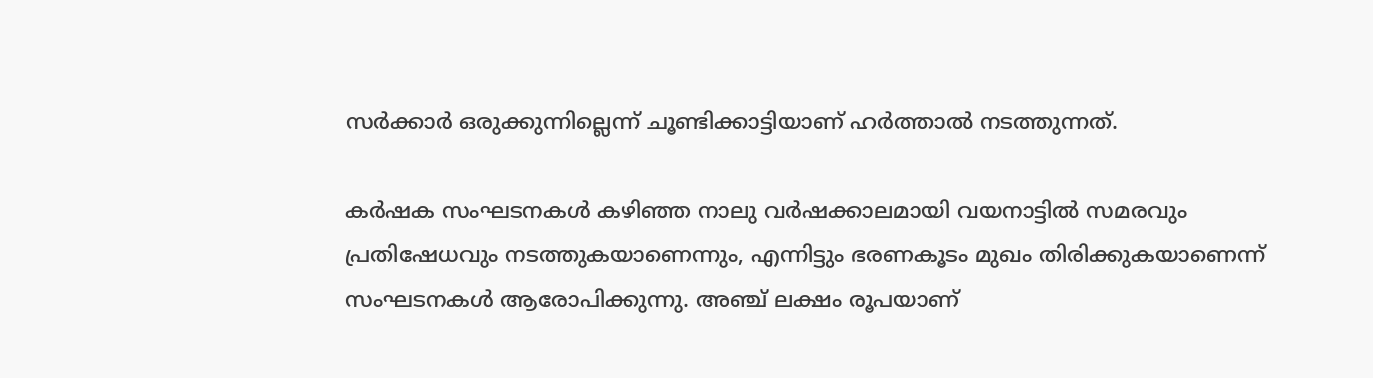സർക്കാർ ഒരുക്കുന്നില്ലെന്ന് ചൂണ്ടിക്കാട്ടിയാണ് ഹർത്താൽ നടത്തുന്നത്.

കർഷക സംഘടനകൾ കഴിഞ്ഞ നാലു വർഷക്കാലമായി വയനാട്ടിൽ സമരവും പ്രതിഷേധവും നടത്തുകയാണെന്നും, എന്നിട്ടും ഭരണകൂടം മുഖം തിരിക്കുകയാണെന്ന് സംഘടനകൾ ആരോപിക്കുന്നു. അഞ്ച് ലക്ഷം രൂപയാണ്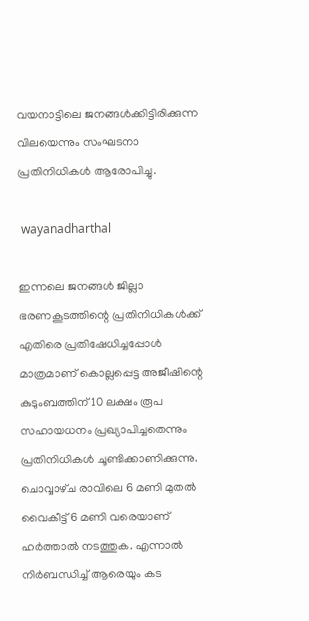വയനാട്ടിലെ ജനങ്ങൾക്കിട്ടിരിക്കുന്ന വിലയെന്നും സംഘടനാ പ്രതിനിധികൾ ആരോപിച്ചു.

 wayanadharthal

ഇന്നലെ ജനങ്ങൾ ജില്ലാ ഭരണകൂടത്തിന്റെ പ്രതിനിധികൾക്ക് എതിരെ പ്രതിഷേധിച്ചപ്പോൾ മാത്രമാണ് കൊല്ലപ്പെട്ട അജീഷിന്റെ കുടുംബത്തിന് 10 ലക്ഷം രൂപ സഹായധനം പ്രഖ്യാപിച്ചതെന്നും പ്രതിനിധികൾ ചൂണ്ടിക്കാണിക്കുന്നു. ചൊവ്വാഴ്‌ച രാവിലെ 6 മണി മുതൽ വൈകീട്ട് 6 മണി വരെയാണ് ഹർത്താൽ നടത്തുക. എന്നാൽ നിർബന്ധിച്ച് ആരെയും കട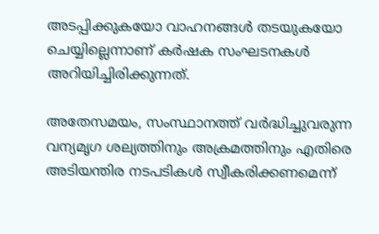അടപ്പിക്കുകയോ വാഹനങ്ങൾ തടയുകയോ ചെയ്യില്ലെന്നാണ് കർഷക സംഘടനകൾ അറിയിച്ചിരിക്കുന്നത്.

അതേസമയം, സംസ്ഥാനത്ത് വർദ്ധിച്ചുവരുന്ന വന്യമൃഗ ശല്യത്തിനും അക്രമത്തിനും എതിരെ അടിയന്തിര നടപടികൾ സ്വീകരിക്കണമെന്ന്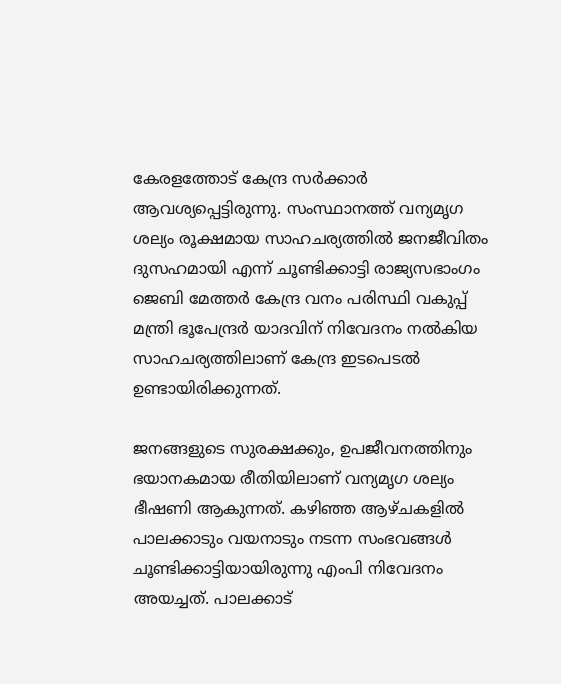കേരളത്തോട് കേന്ദ്ര സർക്കാർ ആവശ്യപ്പെട്ടിരുന്നു. സംസ്ഥാനത്ത് വന്യമൃഗ ശല്യം രൂക്ഷമായ സാഹചര്യത്തിൽ ജനജീവിതം ദുസഹമായി എന്ന് ചൂണ്ടിക്കാട്ടി രാജ്യസഭാംഗം ജെബി മേത്തർ കേന്ദ്ര വനം പരിസ്ഥി വകുപ്പ് മന്ത്രി ഭൂപേന്ദ്രർ യാദവിന് നിവേദനം നൽകിയ സാഹചര്യത്തിലാണ് കേന്ദ്ര ഇടപെടൽ ഉണ്ടായിരിക്കുന്നത്.

ജനങ്ങളുടെ സുരക്ഷക്കും, ഉപജീവനത്തിനും ഭയാനകമായ രീതിയിലാണ് വന്യമൃഗ ശല്യം ഭീഷണി ആകുന്നത്. കഴിഞ്ഞ ആഴ്‌ചകളിൽ പാലക്കാടും വയനാടും നടന്ന സംഭവങ്ങൾ ചൂണ്ടിക്കാട്ടിയായിരുന്നു എംപി നിവേദനം അയച്ചത്. പാലക്കാട്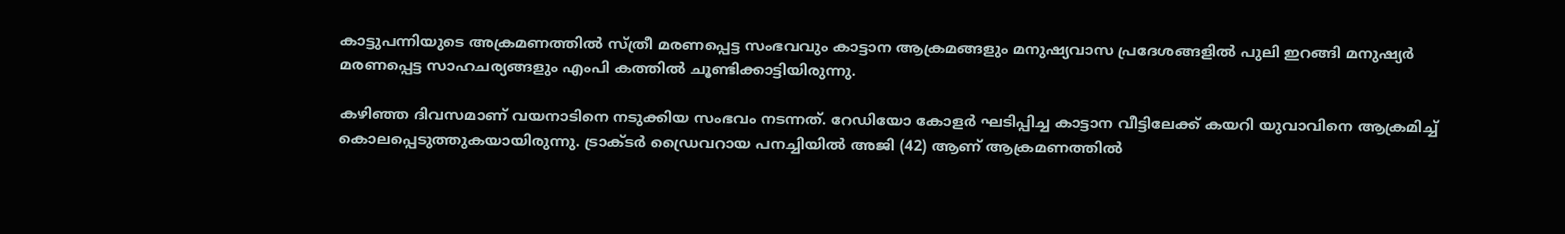കാട്ടുപന്നിയുടെ അക്രമണത്തിൽ സ്ത്രീ മരണപ്പെട്ട സംഭവവും കാട്ടാന ആക്രമങ്ങളും മനുഷ്യവാസ പ്രദേശങ്ങളിൽ പുലി ഇറങ്ങി മനുഷ്യർ മരണപ്പെട്ട സാഹചര്യങ്ങളും എംപി കത്തിൽ ചൂണ്ടിക്കാട്ടിയിരുന്നു.

കഴിഞ്ഞ ദിവസമാണ് വയനാടിനെ നടുക്കിയ സംഭവം നടന്നത്. റേഡിയോ കോളർ ഘടിപ്പിച്ച കാട്ടാന വീട്ടിലേക്ക് കയറി യുവാവിനെ ആക്രമിച്ച് കൊലപ്പെടുത്തുകയായിരുന്നു. ട്രാക്‌ടർ ഡ്രൈവറായ പനച്ചിയിൽ അജി (42) ആണ് ആക്രമണത്തിൽ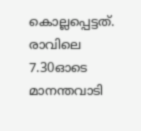കൊല്ലപ്പെട്ടത്. രാവിലെ 7.30ഓടെ മാനന്തവാടി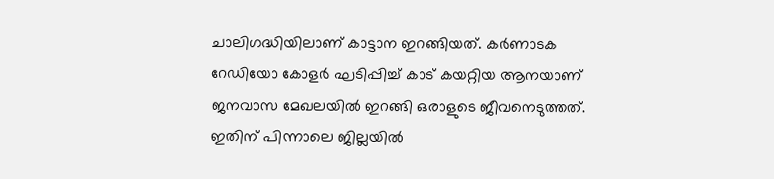ചാലിഗദ്ധിയിലാണ് കാട്ടാന ഇറങ്ങിയത്. കർണാടക റേഡിയോ കോളർ ഘടിപ്പിച്ച് കാട് കയറ്റിയ ആനയാണ് ജനവാസ മേഖലയിൽ ഇറങ്ങി ഒരാളുടെ ജീവനെടുത്തത്. ഇതിന് പിന്നാലെ ജില്ലയിൽ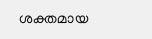ശക്തമായ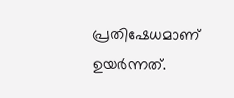പ്രതിഷേധമാണ് ഉയർന്നത്.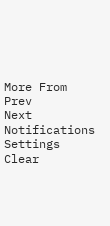More From
Prev
Next
Notifications
Settings
Clear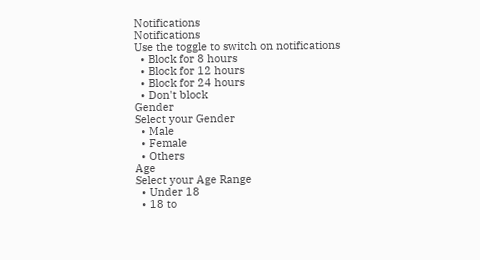Notifications
Notifications
Use the toggle to switch on notifications
  • Block for 8 hours
  • Block for 12 hours
  • Block for 24 hours
  • Don't block
Gender
Select your Gender
  • Male
  • Female
  • Others
Age
Select your Age Range
  • Under 18
  • 18 to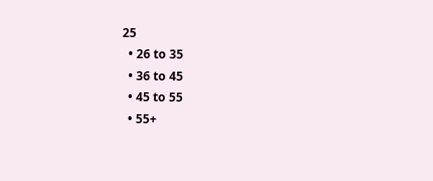25
  • 26 to 35
  • 36 to 45
  • 45 to 55
  • 55+